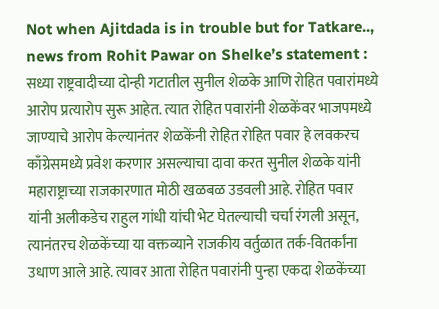Not when Ajitdada is in trouble but for Tatkare.., news from Rohit Pawar on Shelke’s statement : सध्या राष्ट्रवादीच्या दोन्ही गटातील सुनील शेळके आणि रोहित पवारांमध्ये आरोप प्रत्यारोप सुरू आहेत. त्यात रोहित पवारांनी शेळकेंवर भाजपमध्ये जाण्याचे आरोप केल्यानंतर शेळकेंनी रोहित रोहित पवार हे लवकरच काँग्रेसमध्ये प्रवेश करणार असल्याचा दावा करत सुनील शेळके यांनी महाराष्ट्राच्या राजकारणात मोठी खळबळ उडवली आहे. रोहित पवार यांनी अलीकडेच राहुल गांधी यांची भेट घेतल्याची चर्चा रंगली असून, त्यानंतरच शेळकेंच्या या वक्तव्याने राजकीय वर्तुळात तर्क-वितर्कांना उधाण आले आहे. त्यावर आता रोहित पवारांनी पुन्हा एकदा शेळकेंच्या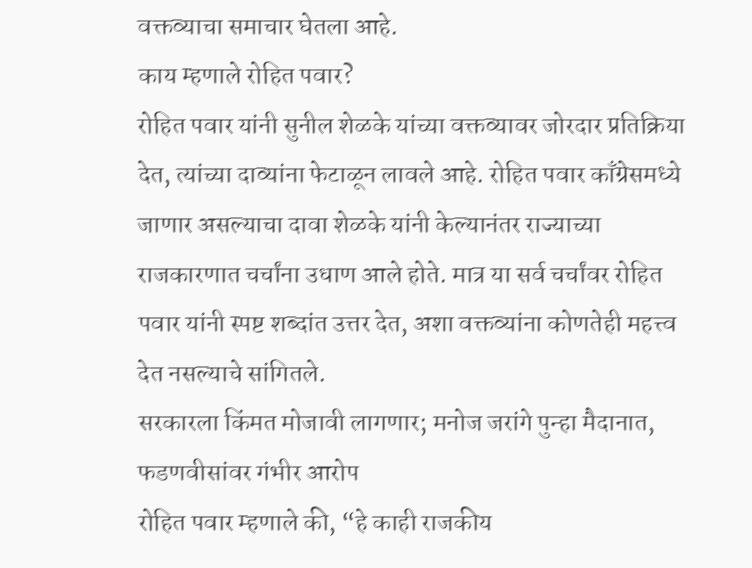वक्तव्याचा समाचार घेतला आहे.
काय म्हणाले रोहित पवार?
रोहित पवार यांनी सुनील शेळके यांच्या वक्तव्यावर जोरदार प्रतिक्रिया देत, त्यांच्या दाव्यांना फेटाळून लावले आहे. रोहित पवार काँग्रेसमध्ये जाणार असल्याचा दावा शेळके यांनी केल्यानंतर राज्याच्या राजकारणात चर्चांना उधाण आले होते. मात्र या सर्व चर्चांवर रोहित पवार यांनी स्पष्ट शब्दांत उत्तर देत, अशा वक्तव्यांना कोणतेही महत्त्व देत नसल्याचे सांगितले.
सरकारला किंमत मोजावी लागणार; मनोज जरांगे पुन्हा मैदानात, फडणवीसांवर गंभीर आरोप
रोहित पवार म्हणाले की, “हे काही राजकीय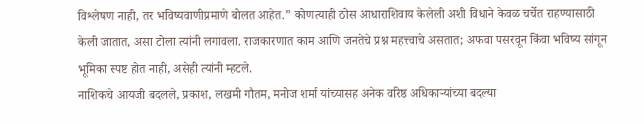विश्लेषण नाही, तर भविष्यवाणीप्रमाणे बोलत आहेत.” कोणत्याही ठोस आधाराशिवाय केलेली अशी विधाने केवळ चर्चेत राहण्यासाठी केली जातात, असा टोला त्यांनी लगावला. राजकारणात काम आणि जनतेचे प्रश्न महत्त्वाचे असतात; अफवा पसरवून किंवा भविष्य सांगून भूमिका स्पष्ट होत नाही, असेही त्यांनी म्हटले.
नाशिकचे आयजी बदलले, प्रकाश, लखमी गौतम, मनोज शर्मा यांच्यासह अनेक वरिष्ठ अधिकाऱ्यांच्या बदल्या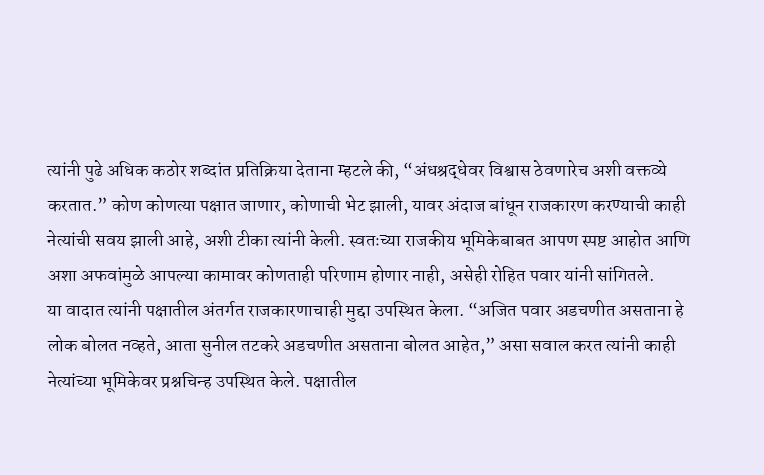त्यांनी पुढे अधिक कठोर शब्दांत प्रतिक्रिया देताना म्हटले की, “अंधश्रद्धेवर विश्वास ठेवणारेच अशी वक्तव्ये करतात.” कोण कोणत्या पक्षात जाणार, कोणाची भेट झाली, यावर अंदाज बांधून राजकारण करण्याची काही नेत्यांची सवय झाली आहे, अशी टीका त्यांनी केली. स्वतःच्या राजकीय भूमिकेबाबत आपण स्पष्ट आहोत आणि अशा अफवांमुळे आपल्या कामावर कोणताही परिणाम होणार नाही, असेही रोहित पवार यांनी सांगितले.
या वादात त्यांनी पक्षातील अंतर्गत राजकारणाचाही मुद्दा उपस्थित केला. “अजित पवार अडचणीत असताना हे लोक बोलत नव्हते, आता सुनील तटकरे अडचणीत असताना बोलत आहेत,” असा सवाल करत त्यांनी काही नेत्यांच्या भूमिकेवर प्रश्नचिन्ह उपस्थित केले. पक्षातील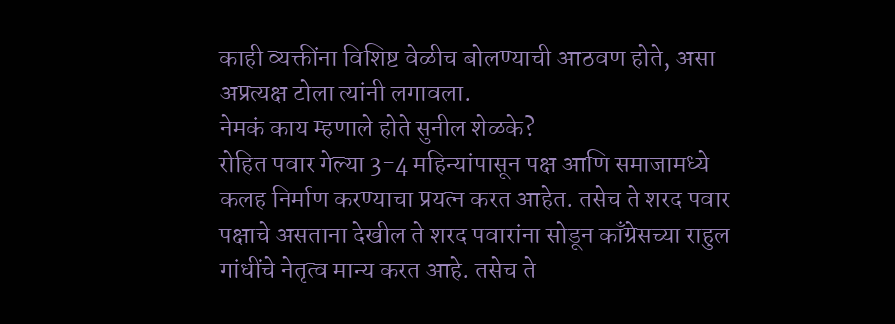काही व्यक्तींना विशिष्ट वेळीच बोलण्याची आठवण होते, असा अप्रत्यक्ष टोला त्यांनी लगावला.
नेमकं काय म्हणाले होते सुनील शेळके?
रोहित पवार गेल्या 3-4 महिन्यांपासून पक्ष आणि समाजामध्ये कलह निर्माण करण्याचा प्रयत्न करत आहेत. तसेच ते शरद पवार पक्षाचे असताना देखील ते शरद पवारांना सोडून काँग्रेसच्या राहुल गांधींचे नेतृत्व मान्य करत आहे. तसेच ते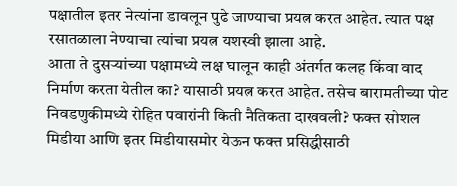पक्षातील इतर नेत्यांना डावलून पुढे जाण्याचा प्रयत्न करत आहेत. त्यात पक्ष रसातळाला नेण्याचा त्यांचा प्रयत्न यशस्वी झाला आहे.
आता ते दुसऱ्यांच्या पक्षामध्ये लक्ष घालून काही अंतर्गत कलह किंवा वाद निर्माण करता येतील का? यासाठी प्रयत्न करत आहेत. तसेच बारामतीच्या पोट निवडणुकीमध्ये रोहित पवारांनी किती नैतिकता दाखवली? फक्त सोशल मिडीया आणि इतर मिडीयासमोर येऊन फक्त प्रसिद्धीसाठी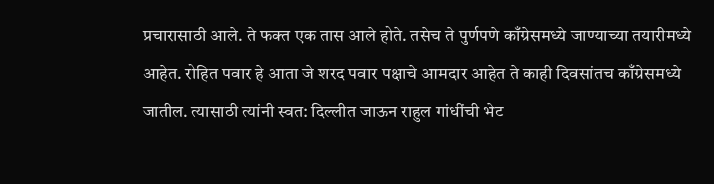प्रचारासाठी आले. ते फक्त एक तास आले होते. तसेच ते पुर्णपणे काँग्रेसमध्ये जाण्याच्या तयारीमध्ये आहेत. रोहित पवार हे आता जे शरद पवार पक्षाचे आमदार आहेत ते काही दिवसांतच काँग्रेसमध्ये जातील. त्यासाठी त्यांनी स्वत: दिल्लीत जाऊन राहुल गांधींची भेट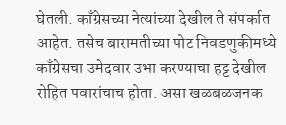घेतली. काँग्रेसच्या नेत्यांच्या देखील ते संपर्कात आहेत. तसेच बारामतीच्या पोट निवडणुकीमध्ये काँग्रेसचा उमेदवार उभा करण्याचा हट्ट देखील रोहित पवारांचाच होता. असा खळबळजनक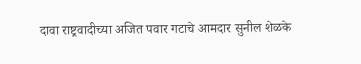दावा राष्ट्रवादीच्या अजित पवार गटाचे आमदार सुनील शेळके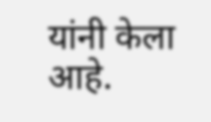यांनी केला आहे.